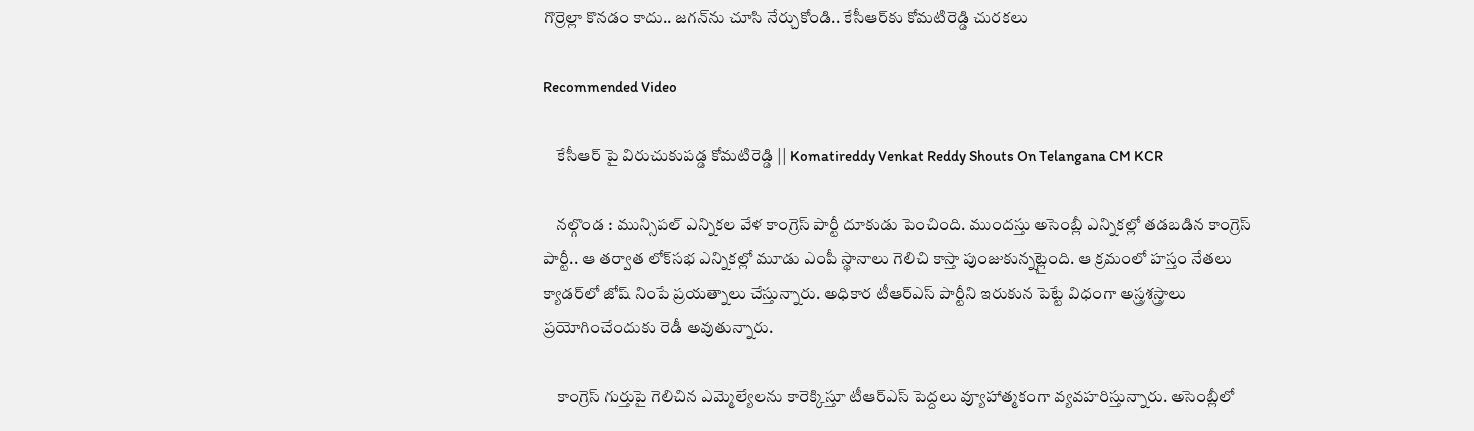గొర్రెల్లా కొనడం కాదు.. జగన్‌ను చూసి నేర్చుకోండి.. కేసీఆర్‌కు కోమటిరెడ్డి చురకలు

Recommended Video

    కేసీఆర్‌ పై విరుచుకుపడ్డ కోమటిరెడ్డి || Komatireddy Venkat Reddy Shouts On Telangana CM KCR

    నల్గొండ : మున్సిపల్ ఎన్నికల వేళ కాంగ్రెస్ పార్టీ దూకుడు పెంచింది. ముందస్తు అసెంబ్లీ ఎన్నికల్లో తడబడిన కాంగ్రెస్ పార్టీ.. ఆ తర్వాత లోక్‌సభ ఎన్నికల్లో మూడు ఎంపీ స్థానాలు గెలిచి కాస్తా పుంజుకున్నట్లైంది. ఆ క్రమంలో హస్తం నేతలు క్యాడర్‌లో జోష్ నింపే ప్రయత్నాలు చేస్తున్నారు. అధికార టీఆర్ఎస్ పార్టీని ఇరుకున పెట్టే విధంగా అస్త్రశస్త్రాలు ప్రయోగించేందుకు రెడీ అవుతున్నారు.

    కాంగ్రెస్ గుర్తుపై గెలిచిన ఎమ్మెల్యేలను కారెక్కిస్తూ టీఆర్ఎస్ పెద్దలు వ్యూహాత్మకంగా వ్యవహరిస్తున్నారు. అసెంబ్లీలో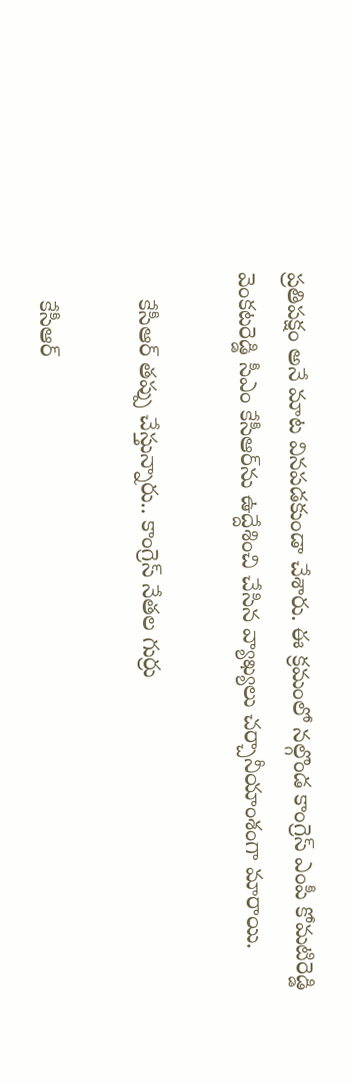ప్రతిపక్షం అనే మాట వినపడకుండా చేశారు. ఈ క్రమంలో నల్గొండ కాంగ్రెస్ ఎంపీ కోమటిరెడ్డి వెంకటరెడ్డి సీఎం కేసీఆర్‌ను ఉద్దేశించి చేసిన వ్యాఖ్యలు చర్చానీయాంశంగా మారాయి.

    కేసీఆర్ తప్పు చేస్తున్నారు.. కాంగ్రెస్ నేతల గుర్రు

    కేసీఆర్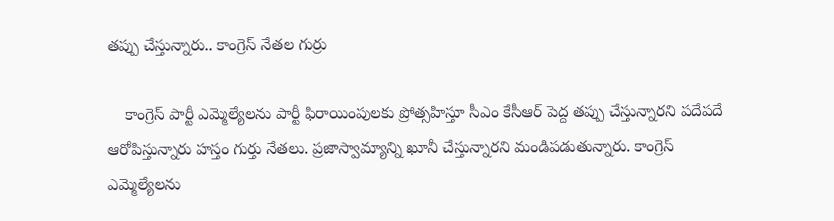తప్పు చేస్తున్నారు.. కాంగ్రెస్ నేతల గుర్రు

    కాంగ్రెస్ పార్టీ ఎమ్మెల్యేలను పార్టీ ఫిరాయింపులకు ప్రోత్సహిస్తూ సీఎం కేసీఆర్ పెద్ద తప్పు చేస్తున్నారని పదేపదే ఆరోపిస్తున్నారు హస్తం గుర్తు నేతలు. ప్రజాస్వామ్యాన్ని ఖూనీ చేస్తున్నారని మండిపడుతున్నారు. కాంగ్రెస్ ఎమ్మెల్యేలను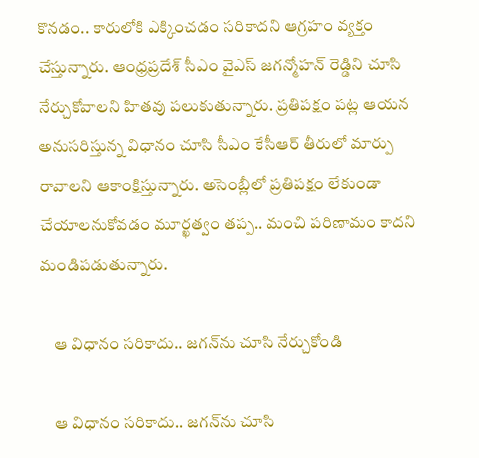కొనడం.. కారులోకి ఎక్కించడం సరికాదని ఆగ్రహం వ్యక్తం చేస్తున్నారు. ఆంధ్రప్రదేశ్ సీఎం వైఎస్ జగన్మోహన్ రెడ్డిని చూసి నేర్చుకోవాలని హితవు పలుకుతున్నారు. ప్రతిపక్షం పట్ల ఆయన అనుసరిస్తున్న విధానం చూసి సీఎం కేసీఆర్ తీరులో మార్పు రావాలని ఆకాంక్షిస్తున్నారు. అసెంబ్లీలో ప్రతిపక్షం లేకుండా చేయాలనుకోవడం మూర్ఖత్వం తప్ప.. మంచి పరిణామం కాదని మండిపడుతున్నారు.

    ఆ విధానం సరికాదు.. జగన్‌ను చూసి నేర్చుకోండి

    ఆ విధానం సరికాదు.. జగన్‌ను చూసి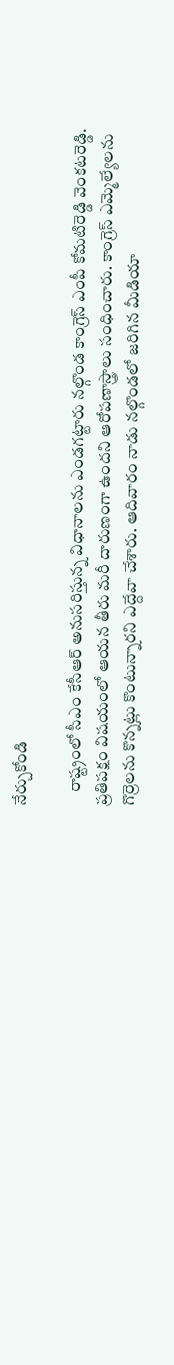నేర్చుకోండి

    రాష్ట్రంలో సీఎం కేసీఆర్ అనుసరిస్తున్న విధానాలను ఎండగట్టారు నల్గొండ కాంగ్రెస్ ఎంపీ కోమటిరెడ్డి వెంకటరెడ్డి. ప్రతిపక్షం విషయంలో ఆయన తీరు మరీ దారుణంగా ఉందని ఆరోపణాస్త్రాలు సంధించారు. కాంగ్రెస్ ఎమ్మెల్యేలను గొర్రెలను కొన్నట్లు కొంటున్నారని ఎద్దేవా చేశారు. ఆదివారం నాడు నల్గొండలో జరిగిన మీడియా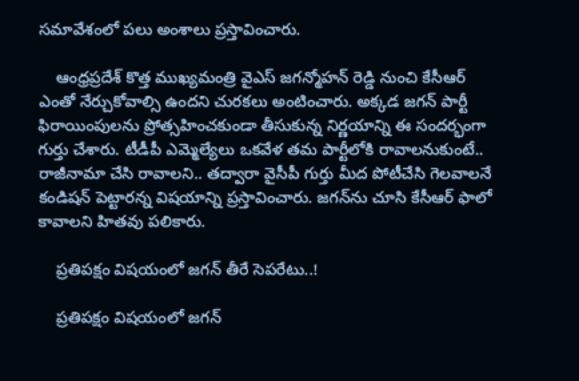సమావేశంలో పలు అంశాలు ప్రస్తావించారు.

    ఆంధ్రప్రదేశ్ కొత్త ముఖ్యమంత్రి వైఎస్ జగన్మోహన్ రెడ్డి నుంచి కేసీఆర్ ఎంతో నేర్చుకోవాల్సి ఉందని చురకలు అంటించారు. అక్కడ జగన్ పార్టీ ఫిరాయింపులను ప్రోత్సహించకుండా తీసుకున్న నిర్ణయాన్ని ఈ సందర్భంగా గుర్తు చేశారు. టీడీపీ ఎమ్మెల్యేలు ఒకవేళ తమ పార్టీలోకి రావాలనుకుంటే.. రాజీనామా చేసి రావాలని.. తద్వారా వైసీపీ గుర్తు మీద పోటీచేసి గెలవాలనే కండిషన్ పెట్టారన్న విషయాన్ని ప్రస్తావించారు. జగన్‌ను చూసి కేసీఆర్ ఫాలో కావాలని హితవు పలికారు.

    ప్రతిపక్షం విషయంలో జగన్ తీరే సెపరేటు..!

    ప్రతిపక్షం విషయంలో జగన్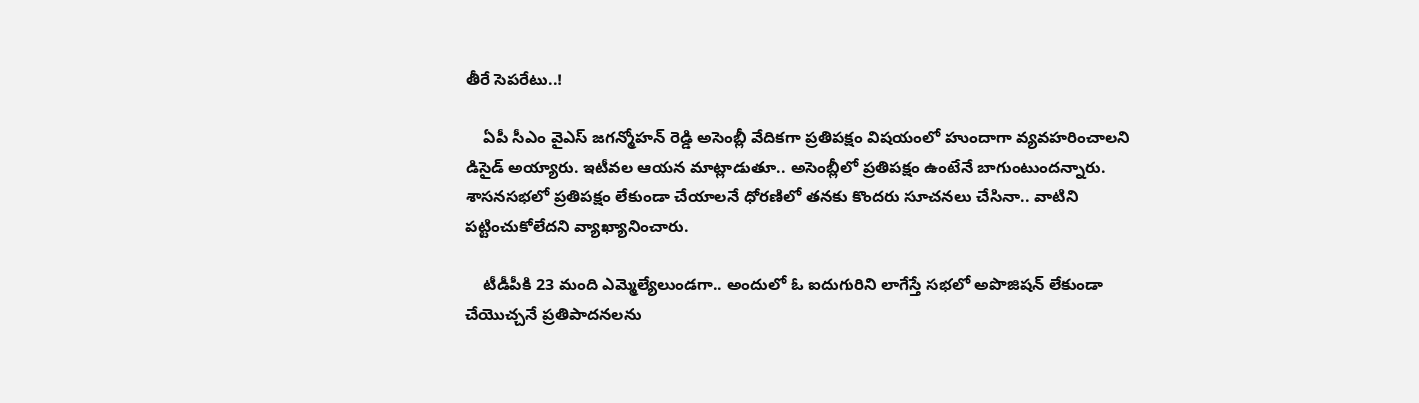తీరే సెపరేటు..!

    ఏపీ సీఎం వైఎస్ జగన్మోహన్ రెడ్డి అసెంబ్లీ వేదికగా ప్రతిపక్షం విషయంలో హుందాగా వ్యవహరించాలని డిసైడ్ అయ్యారు. ఇటీవల ఆయన మాట్లాడుతూ.. అసెంబ్లీలో ప్రతిపక్షం ఉంటేనే బాగుంటుందన్నారు. శాసనసభలో ప్రతిపక్షం లేకుండా చేయాలనే ధోరణిలో తనకు కొందరు సూచనలు చేసినా.. వాటిని పట్టించుకోలేదని వ్యాఖ్యానించారు.

    టీడీపీకి 23 మంది ఎమ్మెల్యేలుండగా.. అందులో ఓ ఐదుగురిని లాగేస్తే సభలో అపొజిషన్ లేకుండా చేయొచ్చనే ప్రతిపాదనలను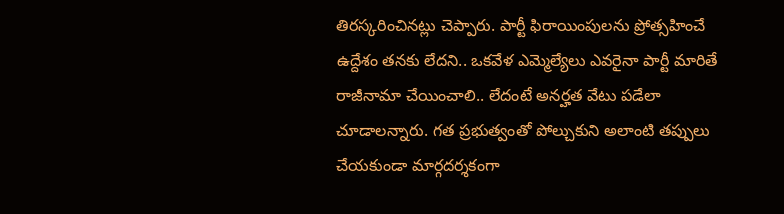తిరస్కరించినట్లు చెప్పారు. పార్టీ ఫిరాయింపులను ప్రోత్సహించే ఉద్దేశం తనకు లేదని.. ఒకవేళ ఎమ్మెల్యేలు ఎవరైనా పార్టీ మారితే రాజీనామా చేయించాలి.. లేదంటే అనర్హత వేటు పడేలా చూడాలన్నారు. గత ప్రభుత్వంతో పోల్చుకుని అలాంటి తప్పులు చేయకుండా మార్గదర్శకంగా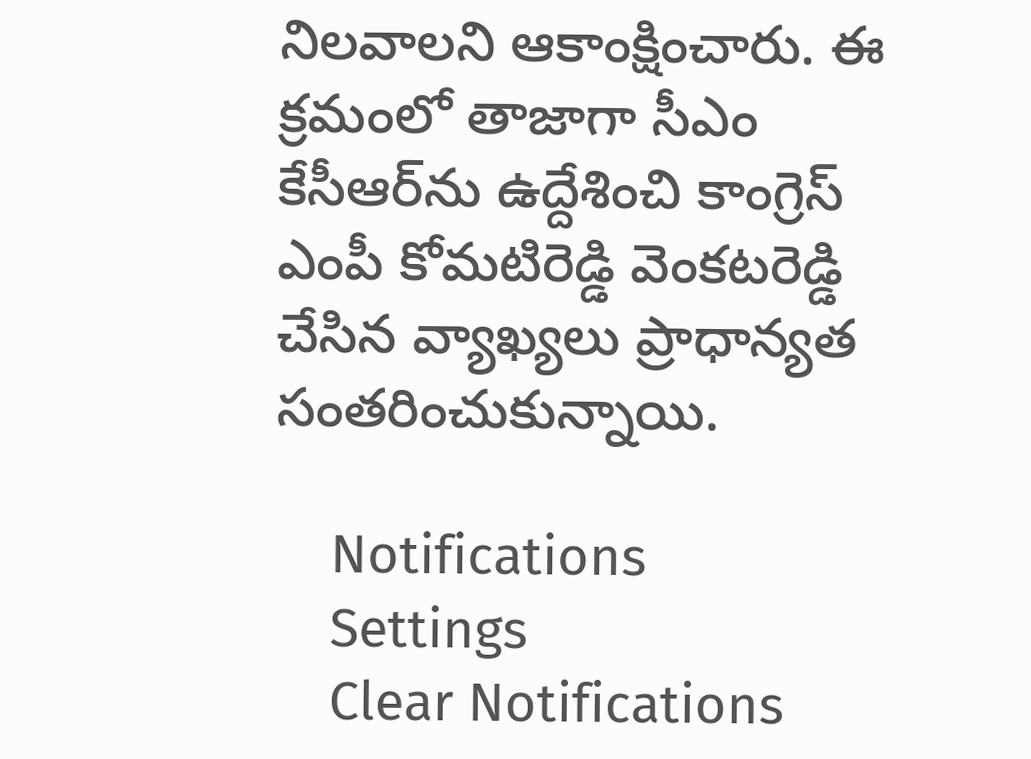నిలవాలని ఆకాంక్షించారు. ఈ క్రమంలో తాజాగా సీఎం కేసీఆర్‌ను ఉద్దేశించి కాంగ్రెస్ ఎంపీ కోమటిరెడ్డి వెంకటరెడ్డి చేసిన వ్యాఖ్యలు ప్రాధాన్యత సంతరించుకున్నాయి.

    Notifications
    Settings
    Clear Notifications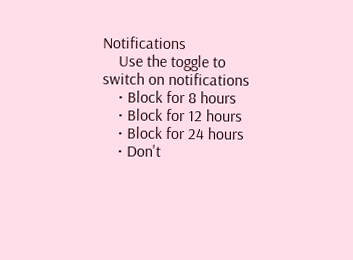Notifications
    Use the toggle to switch on notifications
    • Block for 8 hours
    • Block for 12 hours
    • Block for 24 hours
    • Don't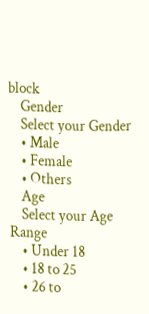block
    Gender
    Select your Gender
    • Male
    • Female
    • Others
    Age
    Select your Age Range
    • Under 18
    • 18 to 25
    • 26 to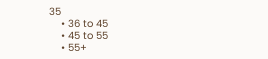35
    • 36 to 45
    • 45 to 55
    • 55+